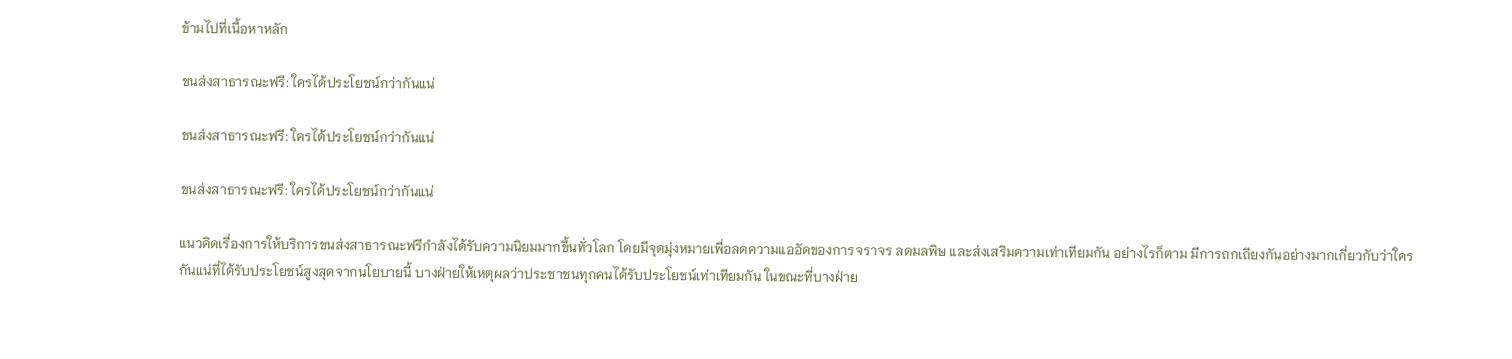ข้ามไปที่เนื้อหาหลัก

ขนส่งสาธารณะฟรี: ใครได้ประโยชน์กว่ากันแน่

ขนส่งสาธารณะฟรี: ใครได้ประโยชน์กว่ากันแน่

ขนส่งสาธารณะฟรี: ใครได้ประโยชน์กว่ากันแน่

แนวคิดเรื่องการให้บริการขนส่งสาธารณะฟรีกำลังได้รับความนิยมมากขึ้นทั่วโลก โดยมีจุดมุ่งหมายเพื่อลดความแออัดของการจราจร ลดมลพิษ และส่งเสริมความเท่าเทียมกัน อย่างไรก็ตาม มีการถกเถียงกันอย่างมากเกี่ยวกับว่าใครกันแน่ที่ได้รับประโยชน์สูงสุดจากนโยบายนี้ บางฝ่ายให้เหตุผลว่าประชาชนทุกคนได้รับประโยชน์เท่าเทียมกัน ในขณะที่บางฝ่าย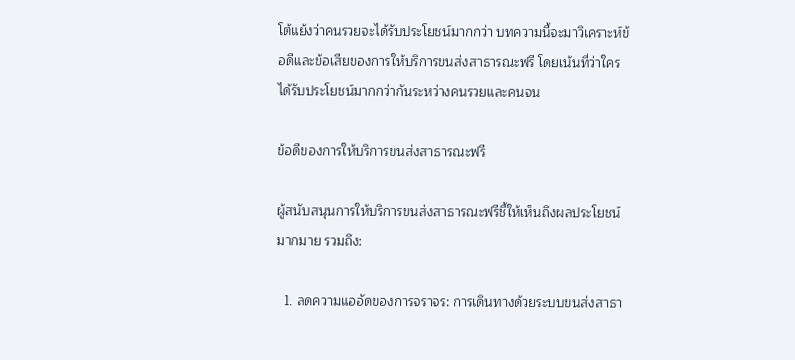โต้แย้งว่าคนรวยจะได้รับประโยชน์มากกว่า บทความนี้จะมาวิเคราะห์ข้อดีและข้อเสียของการให้บริการขนส่งสาธารณะฟรี โดยเน้นที่ว่าใครได้รับประโยชน์มากกว่ากันระหว่างคนรวยและคนจน

ข้อดีของการให้บริการขนส่งสาธารณะฟรี

ผู้สนับสนุนการให้บริการขนส่งสาธารณะฟรีชี้ให้เห็นถึงผลประโยชน์มากมาย รวมถึง:

  1. ลดความแออัดของการจราจร: การเดินทางด้วยระบบขนส่งสาธา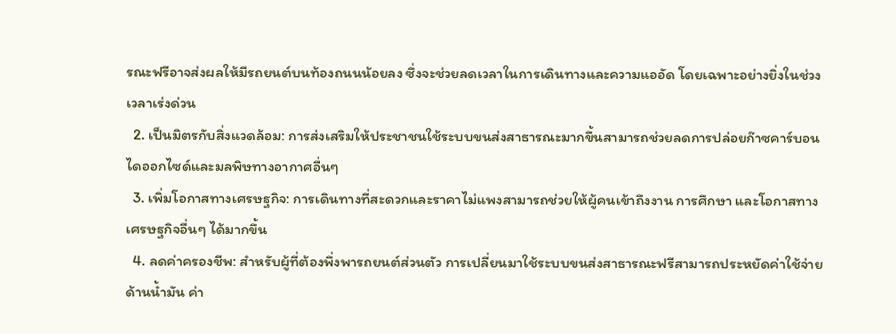รณะฟรีอาจส่งผลให้มีรถยนต์บนท้องถนนน้อยลง ซึ่งจะช่วยลดเวลาในการเดินทางและความแออัด โดยเฉพาะอย่างยิ่งในช่วงเวลาเร่งด่วน
  2. เป็นมิตรกับสิ่งแวดล้อม: การส่งเสริมให้ประชาชนใช้ระบบขนส่งสาธารณะมากขึ้นสามารถช่วยลดการปล่อยก๊าซคาร์บอนไดออกไซด์และมลพิษทางอากาศอื่นๆ
  3. เพิ่มโอกาสทางเศรษฐกิจ: การเดินทางที่สะดวกและราคาไม่แพงสามารถช่วยให้ผู้คนเข้าถึงงาน การศึกษา และโอกาสทางเศรษฐกิจอื่นๆ ได้มากขึ้น
  4. ลดค่าครองชีพ: สำหรับผู้ที่ต้องพึ่งพารถยนต์ส่วนตัว การเปลี่ยนมาใช้ระบบขนส่งสาธารณะฟรีสามารถประหยัดค่าใช้จ่ายด้านน้ำมัน ค่า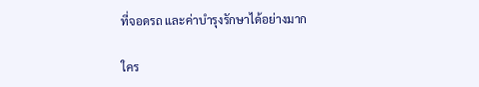ที่จอดรถ และค่าบำรุงรักษาได้อย่างมาก

ใคร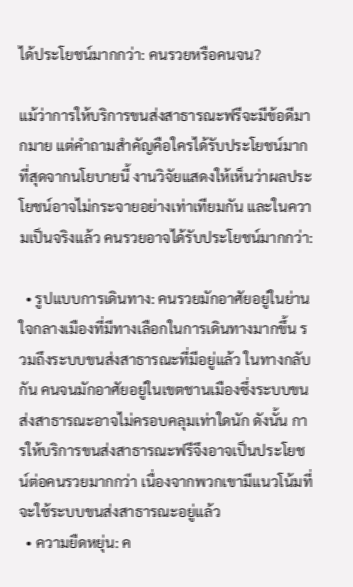ได้ประโยชน์มากกว่า: คนรวยหรือคนจน?

แม้ว่าการให้บริการขนส่งสาธารณะฟรีจะมีข้อดีมากมาย แต่คำถามสำคัญคือใครได้รับประโยชน์มากที่สุดจากนโยบายนี้ งานวิจัยแสดงให้เห็นว่าผลประโยชน์อาจไม่กระจายอย่างเท่าเทียมกัน และในความเป็นจริงแล้ว คนรวยอาจได้รับประโยชน์มากกว่า:

  • รูปแบบการเดินทาง: คนรวยมักอาศัยอยู่ในย่านใจกลางเมืองที่มีทางเลือกในการเดินทางมากขึ้น รวมถึงระบบขนส่งสาธารณะที่มีอยู่แล้ว ในทางกลับกัน คนจนมักอาศัยอยู่ในเขตชานเมืองซึ่งระบบขนส่งสาธารณะอาจไม่ครอบคลุมเท่าใดนัก ดังนั้น การให้บริการขนส่งสาธารณะฟรีจึงอาจเป็นประโยชน์ต่อคนรวยมากกว่า เนื่องจากพวกเขามีแนวโน้มที่จะใช้ระบบขนส่งสาธารณะอยู่แล้ว
  • ความยืดหยุ่น: ค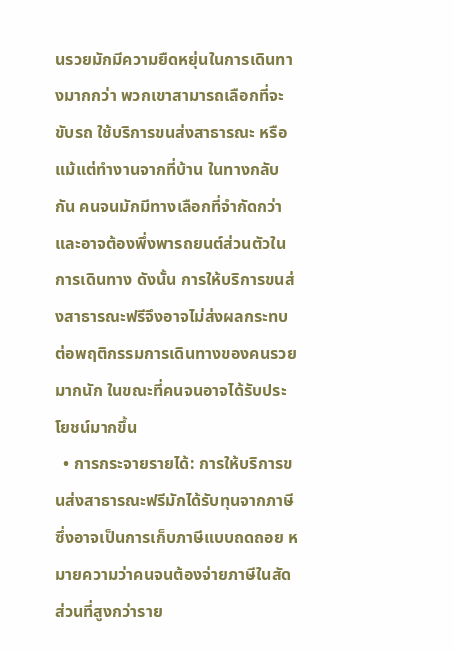นรวยมักมีความยืดหยุ่นในการเดินทางมากกว่า พวกเขาสามารถเลือกที่จะขับรถ ใช้บริการขนส่งสาธารณะ หรือแม้แต่ทำงานจากที่บ้าน ในทางกลับกัน คนจนมักมีทางเลือกที่จำกัดกว่าและอาจต้องพึ่งพารถยนต์ส่วนตัวในการเดินทาง ดังนั้น การให้บริการขนส่งสาธารณะฟรีจึงอาจไม่ส่งผลกระทบต่อพฤติกรรมการเดินทางของคนรวยมากนัก ในขณะที่คนจนอาจได้รับประโยชน์มากขึ้น
  • การกระจายรายได้: การให้บริการขนส่งสาธารณะฟรีมักได้รับทุนจากภาษี ซึ่งอาจเป็นการเก็บภาษีแบบถดถอย หมายความว่าคนจนต้องจ่ายภาษีในสัดส่วนที่สูงกว่าราย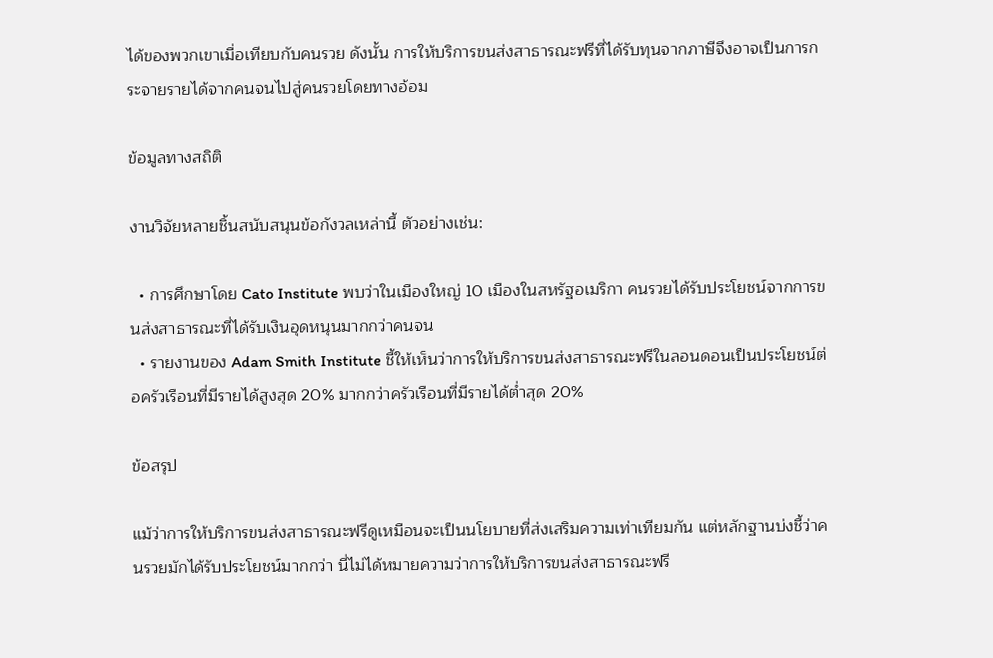ได้ของพวกเขาเมื่อเทียบกับคนรวย ดังนั้น การให้บริการขนส่งสาธารณะฟรีที่ได้รับทุนจากภาษีจึงอาจเป็นการกระจายรายได้จากคนจนไปสู่คนรวยโดยทางอ้อม

ข้อมูลทางสถิติ

งานวิจัยหลายชิ้นสนับสนุนข้อกังวลเหล่านี้ ตัวอย่างเช่น:

  • การศึกษาโดย Cato Institute พบว่าในเมืองใหญ่ 10 เมืองในสหรัฐอเมริกา คนรวยได้รับประโยชน์จากการขนส่งสาธารณะที่ได้รับเงินอุดหนุนมากกว่าคนจน
  • รายงานของ Adam Smith Institute ชี้ให้เห็นว่าการให้บริการขนส่งสาธารณะฟรีในลอนดอนเป็นประโยชน์ต่อครัวเรือนที่มีรายได้สูงสุด 20% มากกว่าครัวเรือนที่มีรายได้ต่ำสุด 20%

ข้อสรุป

แม้ว่าการให้บริการขนส่งสาธารณะฟรีดูเหมือนจะเป็นนโยบายที่ส่งเสริมความเท่าเทียมกัน แต่หลักฐานบ่งชี้ว่าคนรวยมักได้รับประโยชน์มากกว่า นี่ไม่ได้หมายความว่าการให้บริการขนส่งสาธารณะฟรี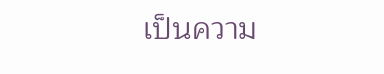เป็นความ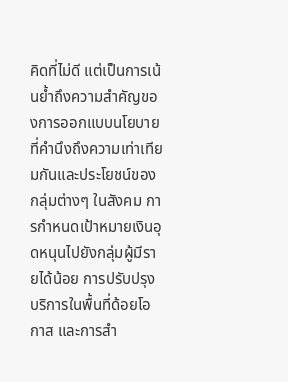คิดที่ไม่ดี แต่เป็นการเน้นย้ำถึงความสำคัญของการออกแบบนโยบายที่คำนึงถึงความเท่าเทียมกันและประโยชน์ของกลุ่มต่างๆ ในสังคม การกำหนดเป้าหมายเงินอุดหนุนไปยังกลุ่มผู้มีรายได้น้อย การปรับปรุงบริการในพื้นที่ด้อยโอกาส และการสำ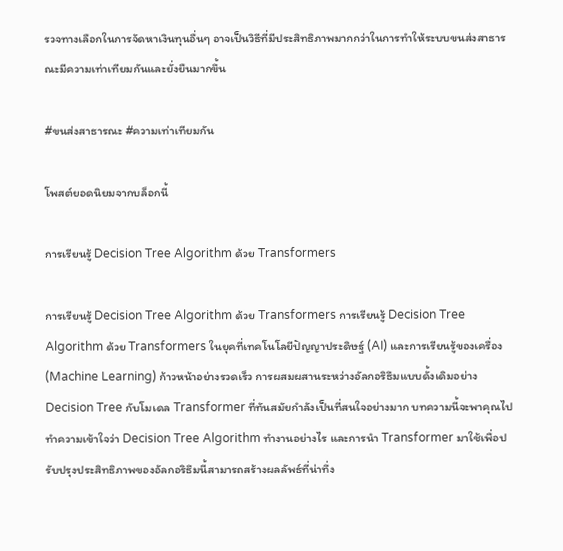รวจทางเลือกในการจัดหาเงินทุนอื่นๆ อาจเป็นวิธีที่มีประสิทธิภาพมากกว่าในการทำให้ระบบขนส่งสาธารณะมีความเท่าเทียมกันและยั่งยืนมากขึ้น

#ขนส่งสาธารณะ #ความเท่าเทียมกัน

โพสต์ยอดนิยมจากบล็อกนี้

การเรียนรู้ Decision Tree Algorithm ด้วย Transformers

การเรียนรู้ Decision Tree Algorithm ด้วย Transformers การเรียนรู้ Decision Tree Algorithm ด้วย Transformers ในยุคที่เทคโนโลยีปัญญาประดิษฐ์ (AI) และการเรียนรู้ของเครื่อง (Machine Learning) ก้าวหน้าอย่างรวดเร็ว การผสมผสานระหว่างอัลกอริธึมแบบดั้งเดิมอย่าง Decision Tree กับโมเดล Transformer ที่ทันสมัยกำลังเป็นที่สนใจอย่างมาก บทความนี้จะพาคุณไปทำความเข้าใจว่า Decision Tree Algorithm ทำงานอย่างไร และการนำ Transformer มาใช้เพื่อปรับปรุงประสิทธิภาพของอัลกอริธึมนี้สามารถสร้างผลลัพธ์ที่น่าทึ่ง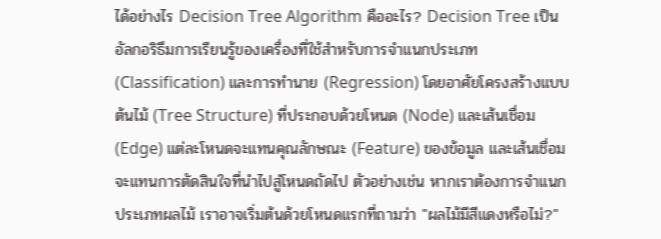ได้อย่างไร Decision Tree Algorithm คืออะไร? Decision Tree เป็นอัลกอริธึมการเรียนรู้ของเครื่องที่ใช้สำหรับการจำแนกประเภท (Classification) และการทำนาย (Regression) โดยอาศัยโครงสร้างแบบต้นไม้ (Tree Structure) ที่ประกอบด้วยโหนด (Node) และเส้นเชื่อม (Edge) แต่ละโหนดจะแทนคุณลักษณะ (Feature) ของข้อมูล และเส้นเชื่อมจะแทนการตัดสินใจที่นำไปสู่โหนดถัดไป ตัวอย่างเช่น หากเราต้องการจำแนกประเภทผลไม้ เราอาจเริ่มต้นด้วยโหนดแรกที่ถามว่า "ผลไม้มีสีแดงหรือไม่?"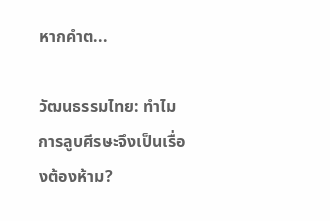หากคำต...

วัฒนธรรมไทย: ทำไมการลูบศีรษะจึงเป็นเรื่องต้องห้าม?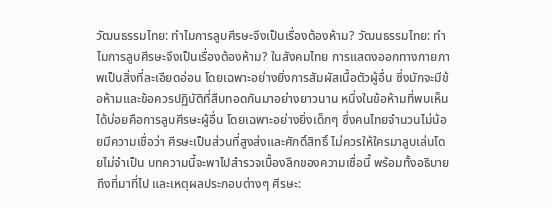วัฒนธรรมไทย: ทำไมการลูบศีรษะจึงเป็นเรื่องต้องห้าม? วัฒนธรรมไทย: ทำไมการลูบศีรษะจึงเป็นเรื่องต้องห้าม? ในสังคมไทย การแสดงออกทางกายภาพเป็นสิ่งที่ละเอียดอ่อน โดยเฉพาะอย่างยิ่งการสัมผัสเนื้อตัวผู้อื่น ซึ่งมักจะมีข้อห้ามและข้อควรปฏิบัติที่สืบทอดกันมาอย่างยาวนาน หนึ่งในข้อห้ามที่พบเห็นได้บ่อยคือการลูบศีรษะผู้อื่น โดยเฉพาะอย่างยิ่งเด็กๆ ซึ่งคนไทยจำนวนไม่น้อยมีความเชื่อว่า ศีรษะเป็นส่วนที่สูงส่งและศักดิ์สิทธิ์ ไม่ควรให้ใครมาลูบเล่นโดยไม่จำเป็น บทความนี้จะพาไปสำรวจเบื้องลึกของความเชื่อนี้ พร้อมทั้งอธิบายถึงที่มาที่ไป และเหตุผลประกอบต่างๆ ศีรษะ: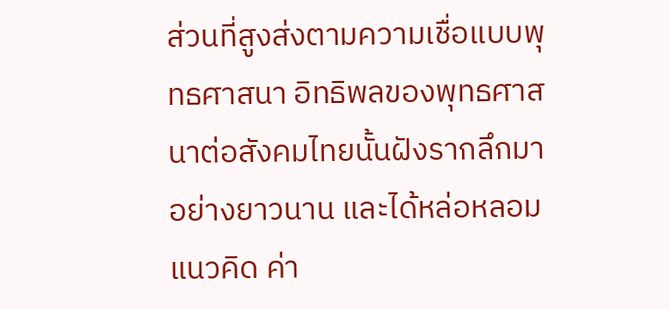ส่วนที่สูงส่งตามความเชื่อแบบพุทธศาสนา อิทธิพลของพุทธศาสนาต่อสังคมไทยนั้นฝังรากลึกมาอย่างยาวนาน และได้หล่อหลอมแนวคิด ค่า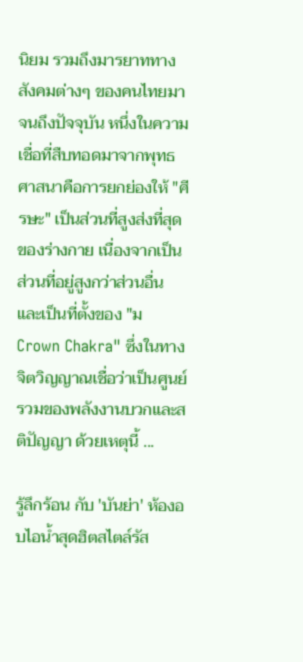นิยม รวมถึงมารยาททางสังคมต่างๆ ของคนไทยมาจนถึงปัจจุบัน หนึ่งในความเชื่อที่สืบทอดมาจากพุทธศาสนาคือการยกย่องให้ "ศีรษะ" เป็นส่วนที่สูงส่งที่สุดของร่างกาย เนื่องจากเป็นส่วนที่อยู่สูงกว่าส่วนอื่น และเป็นที่ตั้งของ "ม Crown Chakra" ซึ่งในทางจิตวิญญาณเชื่อว่าเป็นศูนย์รวมของพลังงานบวกและสติปัญญา ด้วยเหตุนี้ ...

รู้ลึกร้อน กับ 'บันย่า' ห้องอบไอน้ำสุดฮิตสไตล์รัส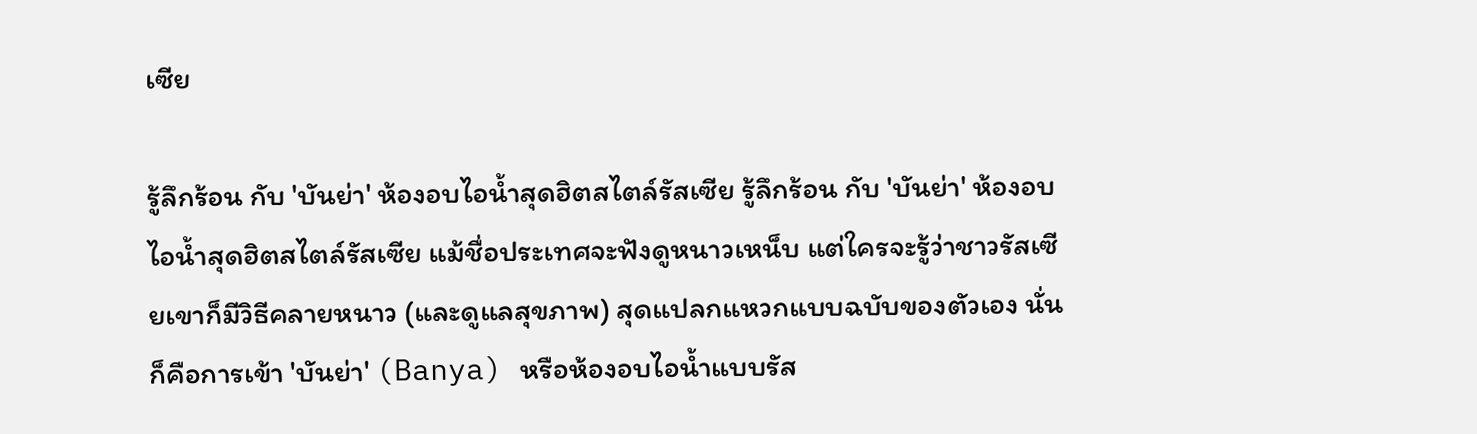เซีย

รู้ลึกร้อน กับ 'บันย่า' ห้องอบไอน้ำสุดฮิตสไตล์รัสเซีย รู้ลึกร้อน กับ 'บันย่า' ห้องอบไอน้ำสุดฮิตสไตล์รัสเซีย แม้ชื่อประเทศจะฟังดูหนาวเหน็บ แต่ใครจะรู้ว่าชาวรัสเซียเขาก็มีวิธีคลายหนาว (และดูแลสุขภาพ) สุดแปลกแหวกแบบฉบับของตัวเอง นั่นก็คือการเข้า 'บันย่า' (Banya) หรือห้องอบไอน้ำแบบรัส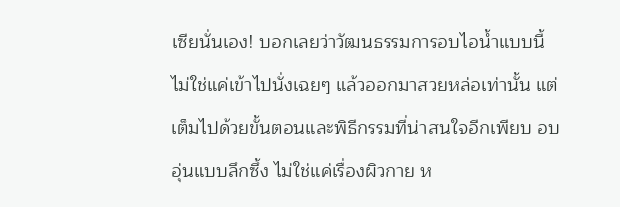เซียนั่นเอง! บอกเลยว่าวัฒนธรรมการอบไอน้ำแบบนี้ ไม่ใช่แค่เข้าไปนั่งเฉยๆ แล้วออกมาสวยหล่อเท่านั้น แต่เต็มไปด้วยขั้นตอนและพิธีกรรมที่น่าสนใจอีกเพียบ อบอุ่นแบบลึกซึ้ง ไม่ใช่แค่เรื่องผิวกาย ห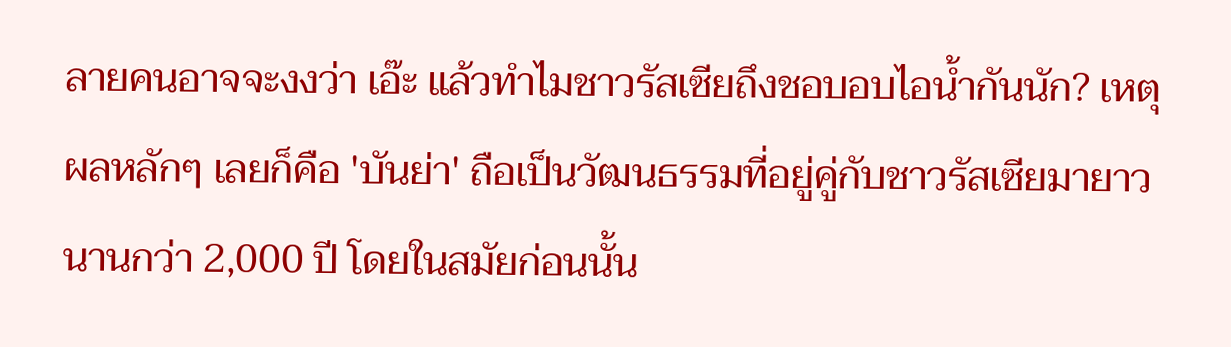ลายคนอาจจะงงว่า เอ๊ะ แล้วทำไมชาวรัสเซียถึงชอบอบไอน้ำกันนัก? เหตุผลหลักๆ เลยก็คือ 'บันย่า' ถือเป็นวัฒนธรรมที่อยู่คู่กับชาวรัสเซียมายาวนานกว่า 2,000 ปี โดยในสมัยก่อนนั้น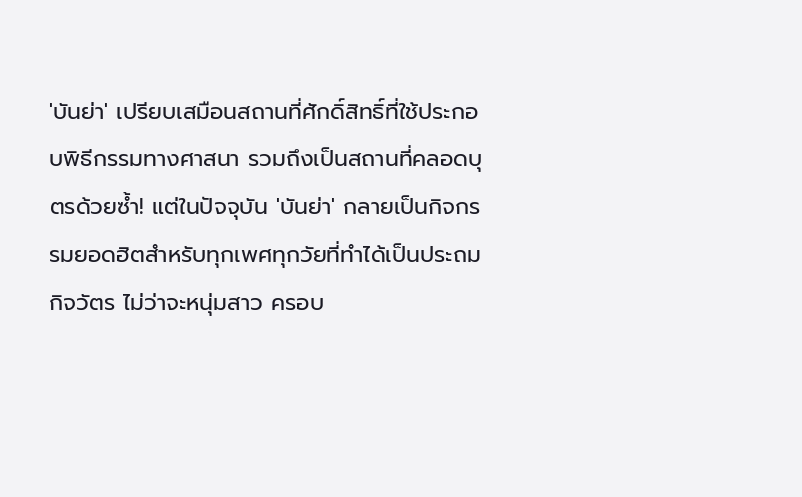'บันย่า' เปรียบเสมือนสถานที่ศักดิ์สิทธิ์ที่ใช้ประกอบพิธีกรรมทางศาสนา รวมถึงเป็นสถานที่คลอดบุตรด้วยซ้ำ! แต่ในปัจจุบัน 'บันย่า' กลายเป็นกิจกรรมยอดฮิตสำหรับทุกเพศทุกวัยที่ทำได้เป็นประถมกิจวัตร ไม่ว่าจะหนุ่มสาว ครอบ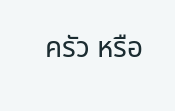ครัว หรือ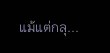แม้แต่กลุ...